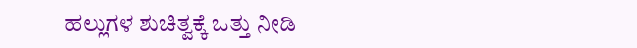ಹಲ್ಲುಗಳ ಶುಚಿತ್ವಕ್ಕೆ ಒತ್ತು ನೀಡಿ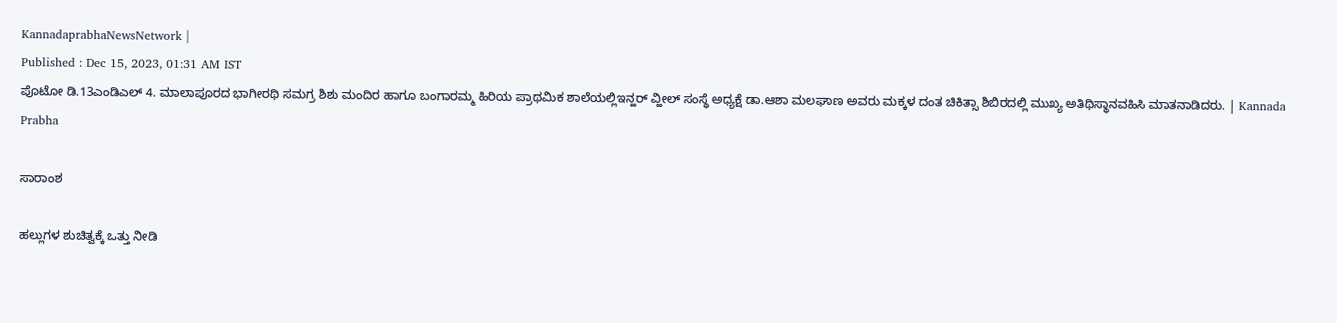KannadaprabhaNewsNetwork |
Published : Dec 15, 2023, 01:31 AM IST
ಪೊಟೋ ಡಿ.13ಎಂಡಿಎಲ್ 4. ಮಾಲಾಪೂರದ ಭಾಗೀರಥಿ ಸಮಗ್ರ ಶಿಶು ಮಂದಿರ ಹಾಗೂ ಬಂಗಾರಮ್ಮ ಹಿರಿಯ ಪ್ರಾಥಮಿಕ ಶಾಲೆಯಲ್ಲಿಇನ್ಹರ್ ವ್ಹೀಲ್ ಸಂಸ್ಥೆ ಅಧ್ಯಕ್ಷೆ ಡಾ.ಆಶಾ ಮಲಘಾಣ ಅವರು ಮಕ್ಕಳ ದಂತ ಚಿಕಿತ್ಸಾ ಶಿಬಿರದಲ್ಲಿ ಮುಖ್ಯ ಅತಿಥಿಸ್ಥಾನವಹಿಸಿ ಮಾತನಾಡಿದರು. | Kannada Prabha

ಸಾರಾಂಶ

ಹಲ್ಲುಗಳ ಶುಚಿತ್ವಕ್ಕೆ ಒತ್ತು ನೀಡಿ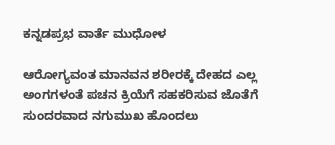ಕನ್ನಡಪ್ರಭ ವಾರ್ತೆ ಮುಧೋಳ

ಆರೋಗ್ಯವಂತ ಮಾನವನ ಶರೀರಕ್ಕೆ ದೇಹದ ಎಲ್ಲ ಅಂಗಗಳಂತೆ ಪಚನ ಕ್ರಿಯೆಗೆ ಸಹಕರಿಸುವ ಜೊತೆಗೆ ಸುಂದರವಾದ ನಗುಮುಖ ಹೊಂದಲು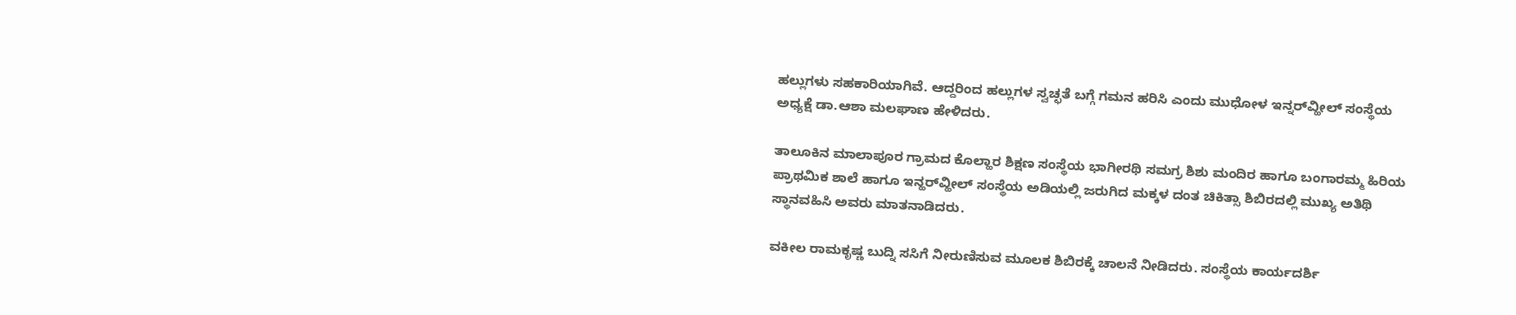ಹಲ್ಲುಗಳು ಸಹಕಾರಿಯಾಗಿವೆ. ಆದ್ದರಿಂದ ಹಲ್ಲುಗಳ ಸ್ವಚ್ಛತೆ ಬಗ್ಗೆ ಗಮನ ಹರಿಸಿ ಎಂದು ಮುಧೋಳ ಇನ್ನರ್‌ವ್ಹೀಲ್ ಸಂಸ್ಥೆಯ ಅಧ್ಯಕ್ಷೆ ಡಾ.ಆಶಾ ಮಲಘಾಣ ಹೇಳಿದರು.

ತಾಲೂಕಿನ ಮಾಲಾಪೂರ ಗ್ರಾಮದ ಕೊಲ್ಹಾರ ಶಿಕ್ಷಣ ಸಂಸ್ಥೆಯ ಭಾಗೀರಥಿ ಸಮಗ್ರ ಶಿಶು ಮಂದಿರ ಹಾಗೂ ಬಂಗಾರಮ್ಮ ಹಿರಿಯ ಪ್ರಾಥಮಿಕ ಶಾಲೆ ಹಾಗೂ ಇನ್ಹರ್‌ವ್ಹೀಲ್ ಸಂಸ್ಥೆಯ ಅಡಿಯಲ್ಲಿ ಜರುಗಿದ ಮಕ್ಕಳ ದಂತ ಚಿಕಿತ್ಸಾ ಶಿಬಿರದಲ್ಲಿ ಮುಖ್ಯ ಅತಿಥಿ ಸ್ಥಾನವಹಿಸಿ ಅವರು ಮಾತನಾಡಿದರು.

ವಕೀಲ ರಾಮಕೃಷ್ಣ ಬುದ್ನಿ ಸಸಿಗೆ ನೀರುಣಿಸುವ ಮೂಲಕ ಶಿಬಿರಕ್ಕೆ ಚಾಲನೆ ನೀಡಿದರು. ಸಂಸ್ಥೆಯ ಕಾರ್ಯದರ್ಶಿ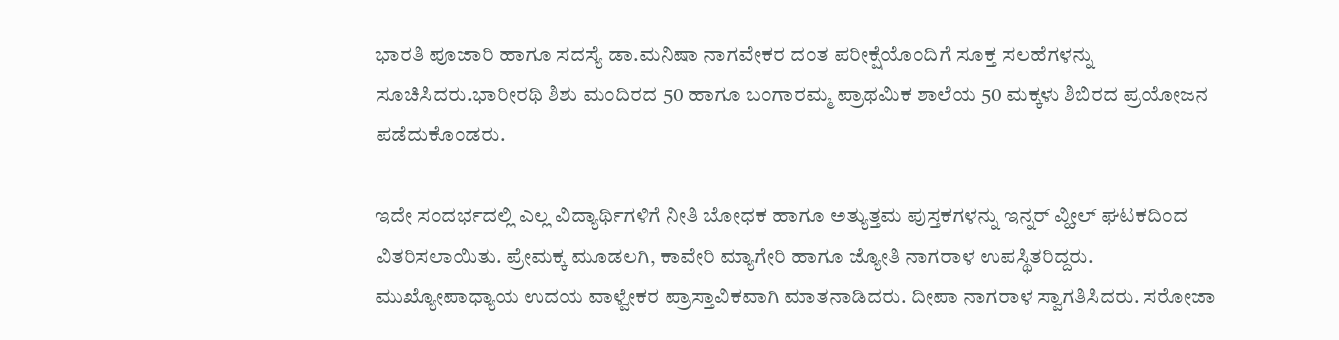ಭಾರತಿ ಪೂಜಾರಿ ಹಾಗೂ ಸದಸ್ಯೆ ಡಾ.ಮನಿಷಾ ನಾಗವೇಕರ ದಂತ ಪರೀಕ್ಷೆಯೊಂದಿಗೆ ಸೂಕ್ತ ಸಲಹೆಗಳನ್ನು ಸೂಚಿಸಿದರು.ಭಾರೀರಥಿ ಶಿಶು ಮಂದಿರದ 50 ಹಾಗೂ ಬಂಗಾರಮ್ಮ ಪ್ರಾಥಮಿಕ ಶಾಲೆಯ 50 ಮಕ್ಕಳು ಶಿಬಿರದ ಪ್ರಯೋಜನ ಪಡೆದುಕೊಂಡರು.

ಇದೇ ಸಂದರ್ಭದಲ್ಲಿ ಎಲ್ಲ ವಿದ್ಯಾರ್ಥಿಗಳಿಗೆ ನೀತಿ ಬೋಧಕ ಹಾಗೂ ಅತ್ಯುತ್ತಮ ಪುಸ್ತಕಗಳನ್ನು ಇನ್ನರ್ ವ್ಹೀಲ್ ಘಟಕದಿಂದ ವಿತರಿಸಲಾಯಿತು. ಪ್ರೇಮಕ್ಕ ಮೂಡಲಗಿ, ಕಾವೇರಿ ಮ್ಯಾಗೇರಿ ಹಾಗೂ ಜ್ಯೋತಿ ನಾಗರಾಳ ಉಪಸ್ಥಿತರಿದ್ದರು. ಮುಖ್ಯೋಪಾಧ್ಯಾಯ ಉದಯ ವಾಳ್ವೇಕರ ಪ್ರಾಸ್ತಾವಿಕವಾಗಿ ಮಾತನಾಡಿದರು. ದೀಪಾ ನಾಗರಾಳ ಸ್ವಾಗತಿಸಿದರು. ಸರೋಜಾ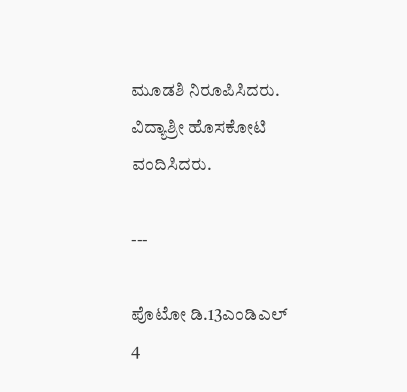ಮೂಡಶಿ ನಿರೂಪಿಸಿದರು. ವಿದ್ಯಾಶ್ರೀ ಹೊಸಕೋಟಿ ವಂದಿಸಿದರು.

---

ಪೊಟೋ ಡಿ.13ಎಂಡಿಎಲ್ 4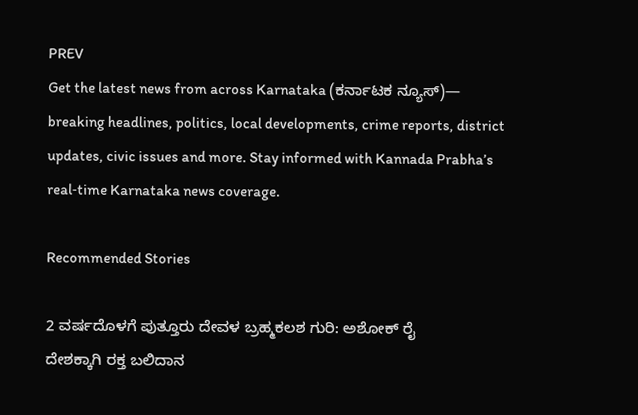PREV
Get the latest news from across Karnataka (ಕರ್ನಾಟಕ ನ್ಯೂಸ್)— breaking headlines, politics, local developments, crime reports, district updates, civic issues and more. Stay informed with Kannada Prabha’s real‑time Karnataka news coverage.

Recommended Stories

2 ವರ್ಷದೊಳಗೆ ಪುತ್ತೂರು ದೇವಳ ಬ್ರಹ್ಮಕಲಶ ಗುರಿ: ಅಶೋಕ್‌ ರೈ
ದೇಶಕ್ಕಾಗಿ ರಕ್ತ ಬಲಿದಾನ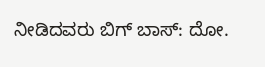ನೀಡಿದವರು ಬಿಗ್‌ ಬಾಸ್‌: ದೋ.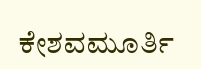ಕೇಶವಮೂರ್ತಿ